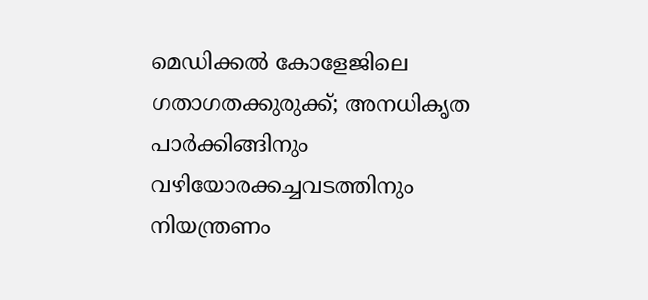മെഡിക്കൽ കോളേജിലെ ഗതാഗതക്കുരുക്ക്; അനധികൃത പാർക്കിങ്ങിനും വഴിയോരക്കച്ചവടത്തിനും നിയന്ത്രണം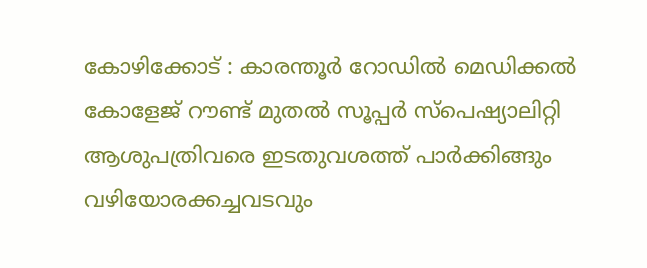കോഴിക്കോട് : കാരന്തൂർ റോഡിൽ മെഡിക്കൽ കോളേജ് റൗണ്ട് മുതൽ സൂപ്പർ സ്പെഷ്യാലിറ്റി ആശുപത്രിവരെ ഇടതുവശത്ത് പാർക്കിങ്ങും വഴിയോരക്കച്ചവടവും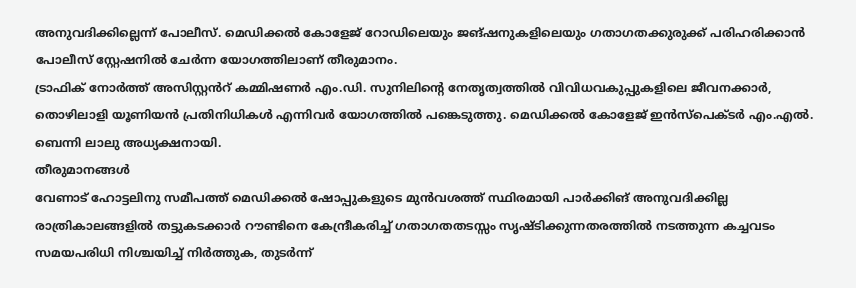അനുവദിക്കില്ലെന്ന് പോലീസ്. മെഡിക്കൽ കോളേജ് റോഡിലെയും ജങ്ഷനുകളിലെയും ഗതാഗതക്കുരുക്ക് പരിഹരിക്കാൻ പോലീസ് സ്റ്റേഷനിൽ ചേർന്ന യോഗത്തിലാണ് തീരുമാനം.
ട്രാഫിക് നോർത്ത് അസിസ്റ്റൻറ് കമ്മിഷണർ എം.ഡി. സുനിലിന്റെ നേതൃത്വത്തിൽ വിവിധവകുപ്പുകളിലെ ജീവനക്കാർ, തൊഴിലാളി യൂണിയൻ പ്രതിനിധികൾ എന്നിവർ യോഗത്തിൽ പങ്കെടുത്തു. മെഡിക്കൽ കോളേജ് ഇൻസ്പെക്ടർ എം.എൽ. ബെന്നി ലാലു അധ്യക്ഷനായി.
തീരുമാനങ്ങൾ
വേണാട് ഹോട്ടലിനു സമീപത്ത് മെഡിക്കൽ ഷോപ്പുകളുടെ മുൻവശത്ത് സ്ഥിരമായി പാർക്കിങ് അനുവദിക്കില്ല
രാത്രികാലങ്ങളിൽ തട്ടുകടക്കാർ റൗണ്ടിനെ കേന്ദ്രീകരിച്ച് ഗതാഗതതടസ്സം സൃഷ്ടിക്കുന്നതരത്തിൽ നടത്തുന്ന കച്ചവടം സമയപരിധി നിശ്ചയിച്ച് നിർത്തുക, തുടർന്ന്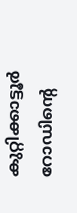കുറ്റിക്കാട്ടൂർ റോഡിന്റെ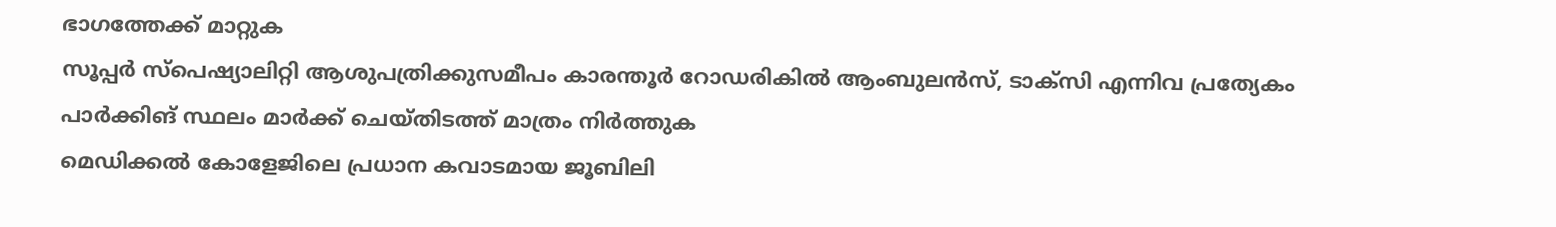ഭാഗത്തേക്ക് മാറ്റുക
സൂപ്പർ സ്പെഷ്യാലിറ്റി ആശുപത്രിക്കുസമീപം കാരന്തൂർ റോഡരികിൽ ആംബുലൻസ്, ടാക്സി എന്നിവ പ്രത്യേകം പാർക്കിങ് സ്ഥലം മാർക്ക് ചെയ്തിടത്ത് മാത്രം നിർത്തുക
മെഡിക്കൽ കോളേജിലെ പ്രധാന കവാടമായ ജൂബിലി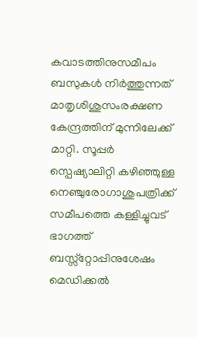കവാടത്തിനുസമീപം ബസുകൾ നിർത്തുന്നത് മാതൃശിശുസംരക്ഷണ കേന്ദ്രത്തിന് മുന്നിലേക്ക് മാറ്റി. സൂപ്പർ സ്പെഷ്യാലിറ്റി കഴിഞ്ഞുള്ള നെഞ്ചുരോഗാശുപത്രിക്ക് സമീപത്തെ കള്ളിച്ചുവട് ഭാഗത്ത് ബസ്സ്റ്റോപ്പിനുശേഷം മെഡിക്കൽ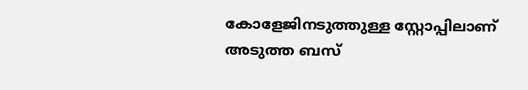കോളേജിനടുത്തുള്ള സ്റ്റോപ്പിലാണ് അടുത്ത ബസ്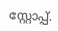സ്റ്റോപ്പ്.